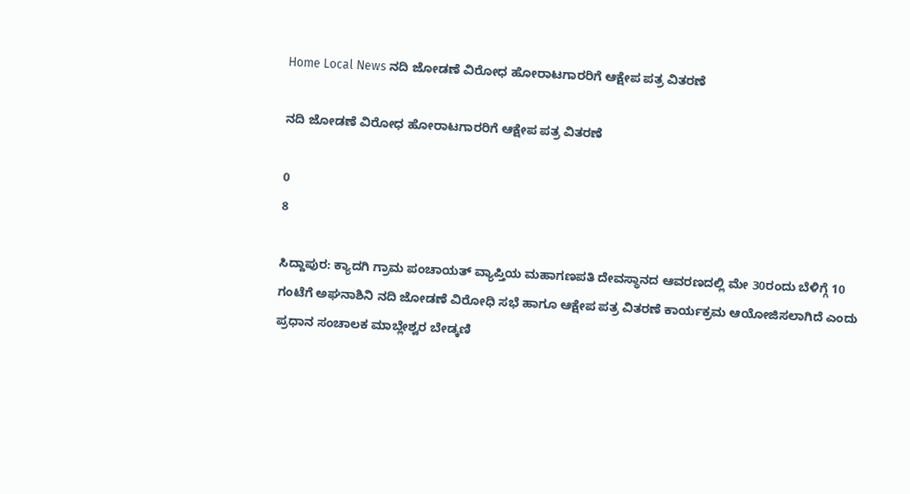Home Local News ನದಿ ಜೋಡಣೆ ವಿರೋಧ ಹೋರಾಟಗಾರರಿಗೆ ಆಕ್ಷೇಪ ಪತ್ರ ವಿತರಣೆ

ನದಿ ಜೋಡಣೆ ವಿರೋಧ ಹೋರಾಟಗಾರರಿಗೆ ಆಕ್ಷೇಪ ಪತ್ರ ವಿತರಣೆ

0
8

ಸಿದ್ದಾಪುರ: ಕ್ಯಾದಗಿ ಗ್ರಾಮ ಪಂಚಾಯತ್‌ ವ್ಯಾಪ್ತಿಯ ಮಹಾಗಣಪತಿ ದೇವಸ್ಥಾನದ ಆವರಣದಲ್ಲಿ ಮೇ 30ರಂದು ಬೆಳಿಗ್ಗೆ 10 ಗಂಟೆಗೆ ಅಘನಾಶಿನಿ ನದಿ ಜೋಡಣೆ ವಿರೋಧಿ ಸಭೆ ಹಾಗೂ ಆಕ್ಷೇಪ ಪತ್ರ ವಿತರಣೆ ಕಾರ್ಯಕ್ರಮ ಆಯೋಜಿಸಲಾಗಿದೆ ಎಂದು ಪ್ರಧಾನ ಸಂಚಾಲಕ ಮಾಬ್ಲೇಶ್ವರ ಬೇಡ್ಕಣಿ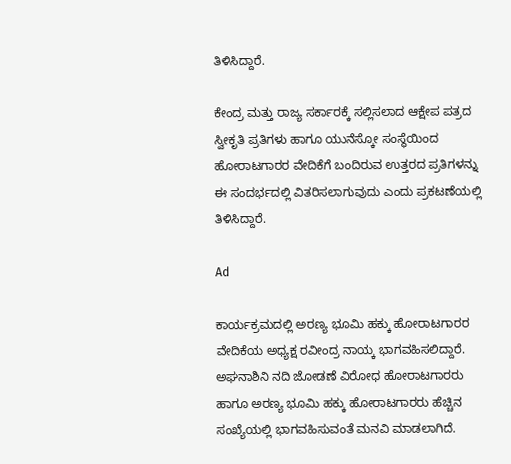ತಿಳಿಸಿದ್ದಾರೆ.

ಕೇಂದ್ರ ಮತ್ತು ರಾಜ್ಯ ಸರ್ಕಾರಕ್ಕೆ ಸಲ್ಲಿಸಲಾದ ಆಕ್ಷೇಪ ಪತ್ರದ ಸ್ವೀಕೃತಿ ಪ್ರತಿಗಳು ಹಾಗೂ ಯುನೆಸ್ಕೋ ಸಂಸ್ಥೆಯಿಂದ ಹೋರಾಟಗಾರರ ವೇದಿಕೆಗೆ ಬಂದಿರುವ ಉತ್ತರದ ಪ್ರತಿಗಳನ್ನು ಈ ಸಂದರ್ಭದಲ್ಲಿ ವಿತರಿಸಲಾಗುವುದು ಎಂದು ಪ್ರಕಟಣೆಯಲ್ಲಿ ತಿಳಿಸಿದ್ದಾರೆ.

Ad

ಕಾರ್ಯಕ್ರಮದಲ್ಲಿ ಅರಣ್ಯ ಭೂಮಿ ಹಕ್ಕು ಹೋರಾಟಗಾರರ ವೇದಿಕೆಯ ಅಧ್ಯಕ್ಷ ರವೀಂದ್ರ ನಾಯ್ಕ ಭಾಗವಹಿಸಲಿದ್ದಾರೆ. ಅಘನಾಶಿನಿ ನದಿ ಜೋಡಣೆ ವಿರೋಧ ಹೋರಾಟಗಾರರು ಹಾಗೂ ಅರಣ್ಯ ಭೂಮಿ ಹಕ್ಕು ಹೋರಾಟಗಾರರು ಹೆಚ್ಚಿನ ಸಂಖ್ಯೆಯಲ್ಲಿ ಭಾಗವಹಿಸುವಂತೆ ಮನವಿ ಮಾಡಲಾಗಿದೆ.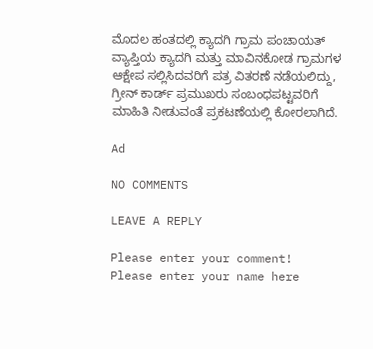ಮೊದಲ ಹಂತದಲ್ಲಿ ಕ್ಯಾದಗಿ ಗ್ರಾಮ ಪಂಚಾಯತ್‌ ವ್ಯಾಪ್ತಿಯ ಕ್ಯಾದಗಿ ಮತ್ತು ಮಾವಿನಕೋಡ ಗ್ರಾಮಗಳ ಆಕ್ಷೇಪ ಸಲ್ಲಿಸಿದವರಿಗೆ ಪತ್ರ ವಿತರಣೆ ನಡೆಯಲಿದ್ದು, ಗ್ರೀನ್‌ ಕಾರ್ಡ್‌ ಪ್ರಮುಖರು ಸಂಬಂಧಪಟ್ಟವರಿಗೆ ಮಾಹಿತಿ ನೀಡುವಂತೆ ಪ್ರಕಟಣೆಯಲ್ಲಿ ಕೋರಲಾಗಿದೆ.

Ad

NO COMMENTS

LEAVE A REPLY

Please enter your comment!
Please enter your name here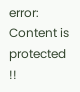error: Content is protected !!